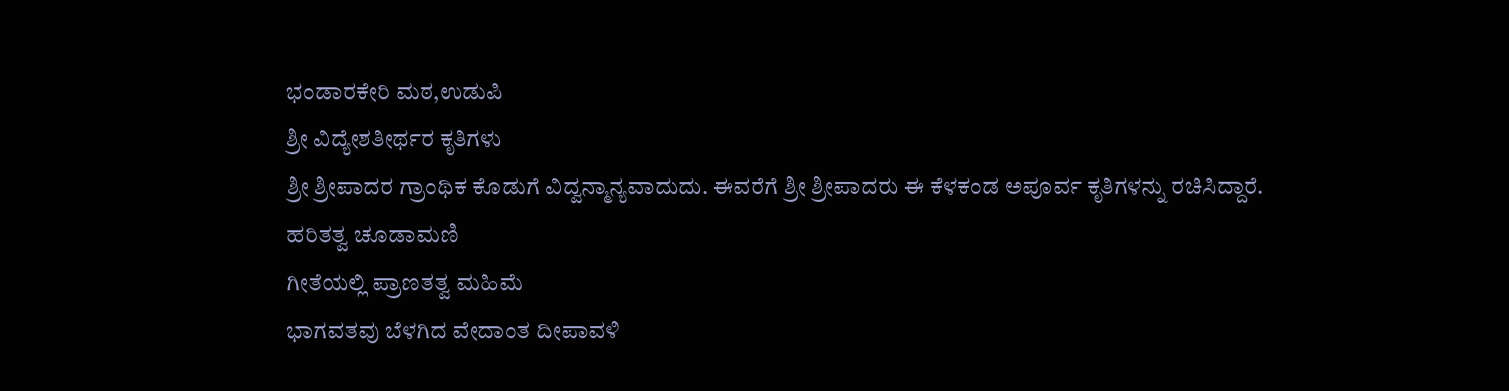ಭಂಡಾರಕೇರಿ ಮಠ,ಉಡುಪಿ
ಶ್ರೀ ವಿದ್ಯೇಶತೀರ್ಥರ ಕೃತಿಗಳು
ಶ್ರೀ ಶ್ರೀಪಾದರ ಗ್ರಾಂಥಿಕ ಕೊಡುಗೆ ವಿದ್ವನ್ಮಾನ್ಯವಾದುದು. ಈವರೆಗೆ ಶ್ರೀ ಶ್ರೀಪಾದರು ಈ ಕೆಳಕಂಡ ಅಪೂರ್ವ ಕೃತಿಗಳನ್ನು ರಚಿಸಿದ್ದಾರೆ.
ಹರಿತತ್ವ ಚೂಡಾಮಣಿ
ಗೀತೆಯಲ್ಲಿ ಪ್ರಾಣತತ್ವ ಮಹಿಮೆ
ಭಾಗವತವು ಬೆಳಗಿದ ವೇದಾಂತ ದೀಪಾವಳಿ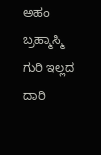ಅಹಂ ಬ್ರಹ್ಮಾಸ್ಮಿ
ಗುರಿ ಇಲ್ಲದ ದಾರಿ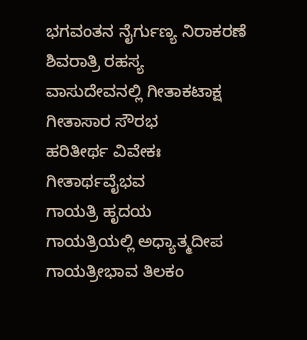ಭಗವಂತನ ನೈರ್ಗುಣ್ಯ ನಿರಾಕರಣೆ
ಶಿವರಾತ್ರಿ ರಹಸ್ಯ
ವಾಸುದೇವನಲ್ಲಿ ಗೀತಾಕಟಾಕ್ಷ
ಗೀತಾಸಾರ ಸೌರಭ
ಹರಿತೀರ್ಥ ವಿವೇಕಃ
ಗೀತಾರ್ಥವೈಭವ
ಗಾಯತ್ರಿ ಹೃದಯ
ಗಾಯತ್ರಿಯಲ್ಲಿ ಅಧ್ಯಾತ್ಮದೀಪ
ಗಾಯತ್ರೀಭಾವ ತಿಲಕಂ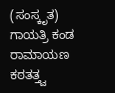(ಸಂಸ್ಕೃತ)
ಗಾಯತ್ರಿ ಕಂಡ ರಾಮಾಯಣ
ಕಠತತ್ತ್ವ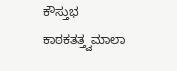ಕೌಸ್ತುಭ
ಕಾಠಕತತ್ತ್ವಮಾಲಾ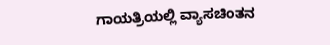ಗಾಯತ್ರಿಯಲ್ಲಿ ವ್ಯಾಸಚಿಂತನ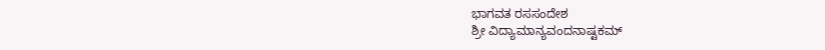ಭಾಗವತ ರಸಸಂದೇಶ
ಶ್ರೀ ವಿದ್ಯಾಮಾನ್ಯವಂದನಾಷ್ಟಕಮ್